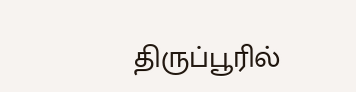திருப்பூரில்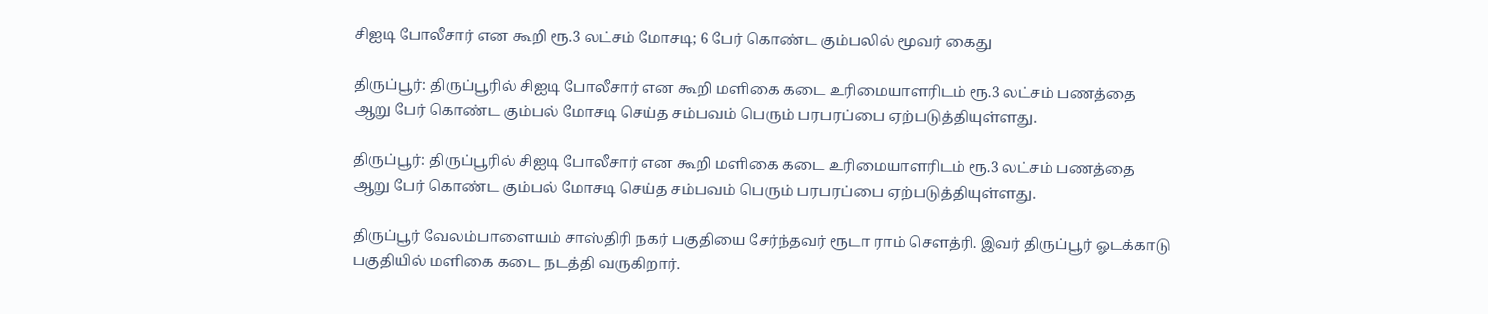சிஐடி போலீசார் என கூறி ரூ.3 லட்சம் மோசடி; 6 பேர் கொண்ட கும்பலில் மூவர் கைது

திருப்பூர்: திருப்பூரில் சிஐடி போலீசார் என கூறி மளிகை கடை உரிமையாளரிடம் ரூ.3 லட்சம் பணத்தை ஆறு பேர் கொண்ட கும்பல் மோசடி செய்த சம்பவம் பெரும் பரபரப்பை ஏற்படுத்தியுள்ளது.

திருப்பூர்: திருப்பூரில் சிஐடி போலீசார் என கூறி மளிகை கடை உரிமையாளரிடம் ரூ.3 லட்சம் பணத்தை ஆறு பேர் கொண்ட கும்பல் மோசடி செய்த சம்பவம் பெரும் பரபரப்பை ஏற்படுத்தியுள்ளது.

திருப்பூர் வேலம்பாளையம் சாஸ்திரி நகர் பகுதியை சேர்ந்தவர் ரூடா ராம் செளத்ரி. இவர் திருப்பூர் ஓடக்காடு பகுதியில் மளிகை கடை நடத்தி வருகிறார்.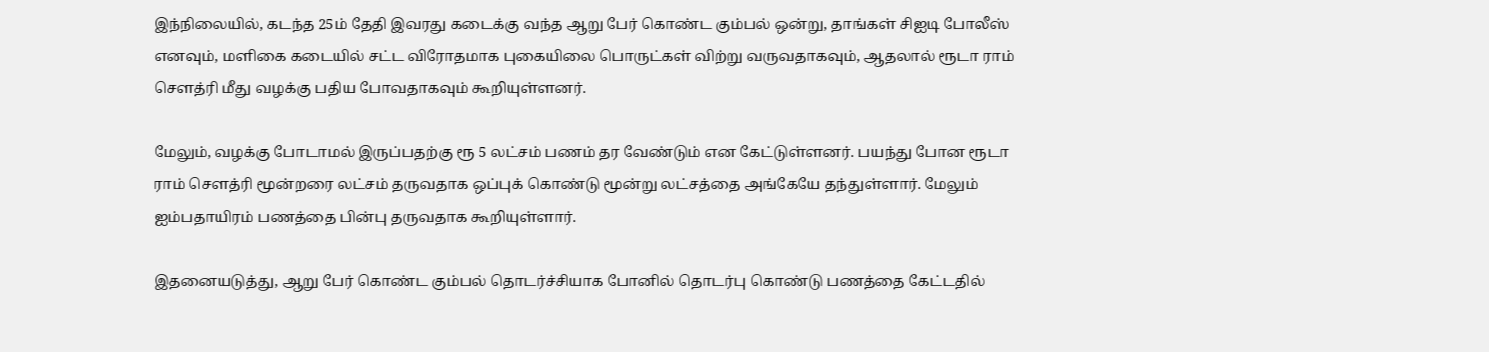இந்நிலையில், கடந்த 25ம் தேதி இவரது கடைக்கு வந்த ஆறு பேர் கொண்ட கும்பல் ஒன்று, தாங்கள் சிஐடி போலீஸ் எனவும், மளிகை கடையில் சட்ட விரோதமாக புகையிலை பொருட்கள் விற்று வருவதாகவும், ஆதலால் ரூடா ராம் செளத்ரி மீது வழக்கு பதிய போவதாகவும் கூறியுள்ளனர்.

மேலும், வழக்கு போடாமல் இருப்பதற்கு ரூ 5 லட்சம் பணம் தர வேண்டும் என கேட்டுள்ளனர். பயந்து போன ரூடா ராம் செளத்ரி மூன்றரை லட்சம் தருவதாக ஒப்புக் கொண்டு மூன்று லட்சத்தை அங்கேயே தந்துள்ளார். மேலும் ஐம்பதாயிரம் பணத்தை பின்பு தருவதாக கூறியுள்ளார்.

இதனையடுத்து, ஆறு பேர் கொண்ட கும்பல் தொடர்ச்சியாக போனில் தொடர்பு கொண்டு பணத்தை கேட்டதில்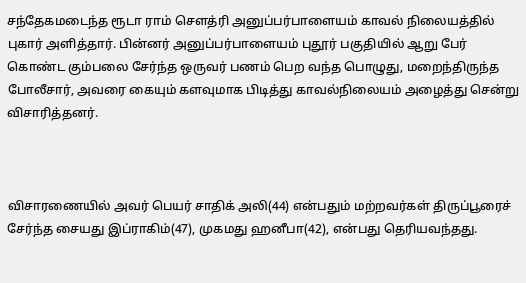சந்தேகமடைந்த ரூடா ராம் செளத்ரி அனுப்பர்பாளையம் காவல் நிலையத்தில் புகார் அளித்தார். பின்னர் அனுப்பர்பாளையம் புதூர் பகுதியில் ஆறு பேர் கொண்ட கும்பலை சேர்ந்த ஒருவர் பணம் பெற வந்த பொழுது, மறைந்திருந்த போலீசார், அவரை கையும் களவுமாக பிடித்து காவல்நிலையம் அழைத்து சென்று விசாரித்தனர்.



விசாரணையில் அவர் பெயர் சாதிக் அலி(44) என்பதும் மற்றவர்கள் திருப்பூரைச் சேர்ந்த சையது இப்ராகிம்(47), முகமது ஹனீபா(42), என்பது தெரியவந்தது.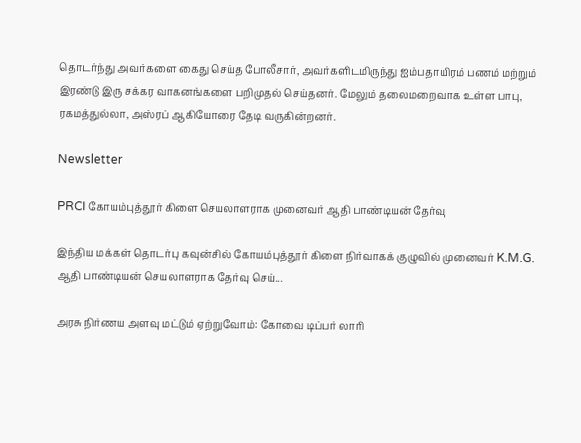தொடர்ந்து அவர்களை கைது செய்த போலீசார், அவர்களிடமிருந்து ஐம்பதாயிரம் பணம் மற்றும் இரண்டு இரு சக்கர வாகனங்களை பறிமுதல் செய்தனர். மேலும் தலைமறைவாக உள்ள பாபு, ரகமத்துல்லா, அஸ்ரப் ஆகியோரை தேடி வருகின்றனர்.

Newsletter

PRCI கோயம்புத்தூர் கிளை செயலாளராக முனைவர் ஆதி பாண்டியன் தேர்வு

இந்திய மக்கள் தொடர்பு கவுன்சில் கோயம்புத்தூர் கிளை நிர்வாகக் குழுவில் முனைவர் K.M.G. ஆதி பாண்டியன் செயலாளராக தேர்வு செய்...

அரசு நிர்ணய அளவு மட்டும் ஏற்றுவோம்: கோவை டிப்பர் லாரி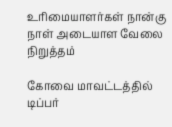உரிமையாளர்கள் நான்கு நாள் அடையாள வேலை நிறுத்தம்

கோவை மாவட்டத்தில் டிப்பர்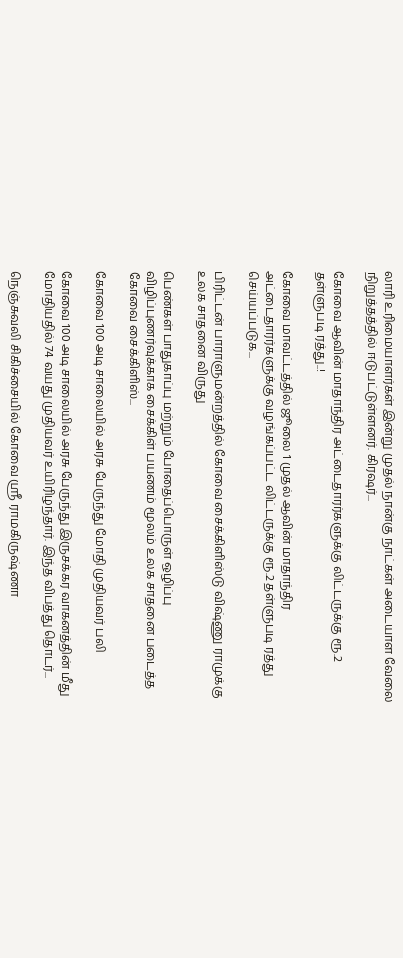லாரி உரிமையாளர்கள் இன்று முதல் நான்கு நாட்கள் அடையாள வேலை நிறுத்தத்தில் ஈடுபட்டுள்ளனர். கிரஷர்...

கோவை ஆவின் மாதாந்திர அட்டைதாரர்களுக்கு லிட்டருக்கு ரூ.2 தள்ளுபடி ரத்து..!

கோவை மாவட்டத்தில் ஜூலை 1 முதல் ஆவின் மாதாந்திர அட்டைதாரர்களுக்கு வழங்கப்பட்ட லிட்டருக்கு ரூ.2 தள்ளுபடி ரத்து செய்யப்படுக...

பிரிட்டன் பாராளுமன்றத்தில் கோவை சைக்கிளிஸ்டு விஷ்ணு ராமுக்கு உலக சாதனை விருது

பெண்கள் பாதுகாப்பு மற்றும் போதைப்பொருள் ஒழிப்பு விழிப்புணர்வுக்காக சைக்கிள் பயணம் மூலம் உலக சாதனை படைத்த கோவை சைக்கிளிஸ்...

கோவை 100 அடி சாலையில் அரசு பேருந்து மோதி முதியவர் பலி

கோவை 100 அடி சாலையில் அரசு பேருந்து இருசக்கர வாகனத்தின் மீது மோதியதில் 74 வயது முதியவர் உயிரிழந்தார். இந்த விபத்து தொடர்...

நெஞ்சுவலி சிகிச்சையில் கோவை ஸ்ரீ ராமகிருஷ்ணா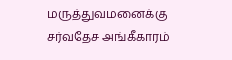மருத்துவமனைக்கு சர்வதேச அங்கீகாரம்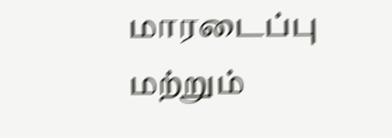மாரடைப்பு மற்றும்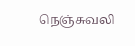நெஞ்சுவலி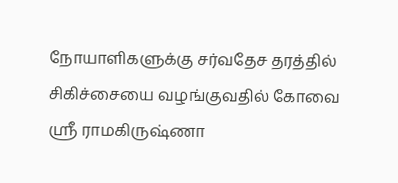நோயாளிகளுக்கு சர்வதேச தரத்தில் சிகிச்சையை வழங்குவதில் கோவை ஸ்ரீ ராமகிருஷ்ணா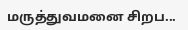மருத்துவமனை சிறப...